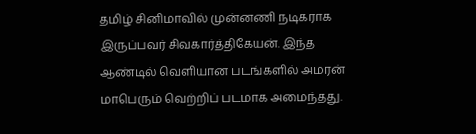தமிழ் சினிமாவில் முன்னணி நடிகராக இருப்பவர் சிவகார்த்திகேயன். இந்த ஆண்டில் வெளியான படங்களில் அமரன் மாபெரும் வெற்றிப் படமாக அமைந்தது.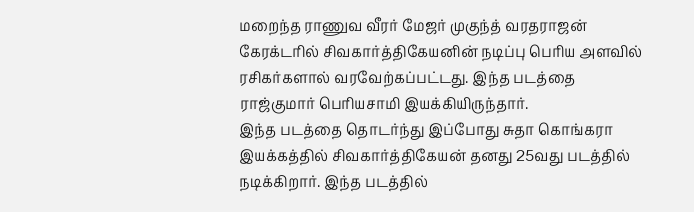மறைந்த ராணுவ வீரர் மேஜர் முகுந்த் வரதராஜன் கேரக்டரில் சிவகார்த்திகேயனின் நடிப்பு பெரிய அளவில் ரசிகர்களால் வரவேற்கப்பட்டது. இந்த படத்தை ராஜ்குமார் பெரியசாமி இயக்கியிருந்தார்.
இந்த படத்தை தொடர்ந்து இப்போது சுதா கொங்கரா இயக்கத்தில் சிவகார்த்திகேயன் தனது 25வது படத்தில் நடிக்கிறார். இந்த படத்தில்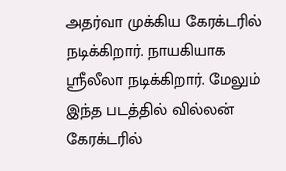அதர்வா முக்கிய கேரக்டரில் நடிக்கிறார். நாயகியாக ஸ்ரீலீலா நடிக்கிறார். மேலும் இந்த படத்தில் வில்லன் கேரக்டரில்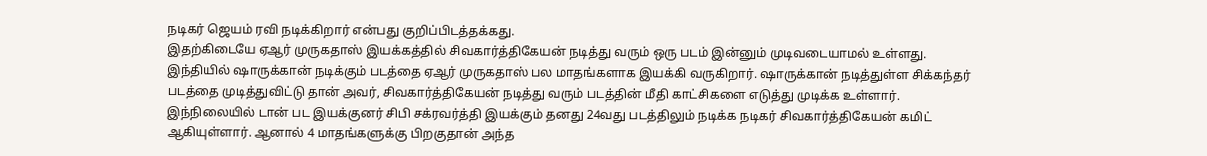நடிகர் ஜெயம் ரவி நடிக்கிறார் என்பது குறிப்பிடத்தக்கது.
இதற்கிடையே ஏஆர் முருகதாஸ் இயக்கத்தில் சிவகார்த்திகேயன் நடித்து வரும் ஒரு படம் இன்னும் முடிவடையாமல் உள்ளது. இந்தியில் ஷாருக்கான் நடிக்கும் படத்தை ஏஆர் முருகதாஸ் பல மாதங்களாக இயக்கி வருகிறார். ஷாருக்கான் நடித்துள்ள சிக்கந்தர் படத்தை முடித்துவிட்டு தான் அவர், சிவகார்த்திகேயன் நடித்து வரும் படத்தின் மீதி காட்சிகளை எடுத்து முடிக்க உள்ளார்.
இந்நிலையில் டான் பட இயக்குனர் சிபி சக்ரவர்த்தி இயக்கும் தனது 24வது படத்திலும் நடிக்க நடிகர் சிவகார்த்திகேயன் கமிட் ஆகியுள்ளார். ஆனால் 4 மாதங்களுக்கு பிறகுதான் அந்த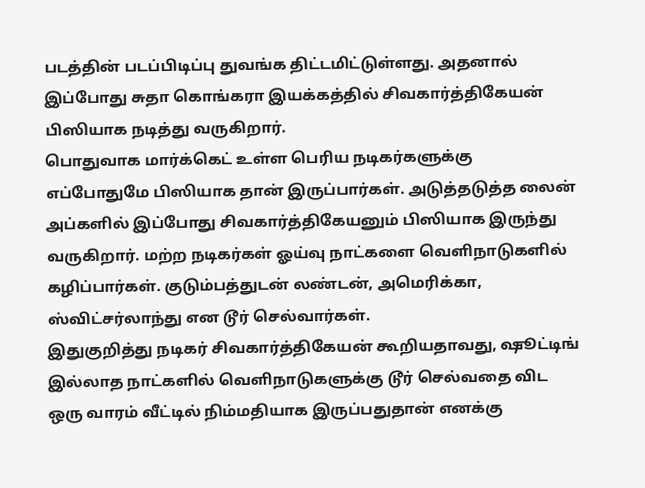படத்தின் படப்பிடிப்பு துவங்க திட்டமிட்டுள்ளது. அதனால் இப்போது சுதா கொங்கரா இயக்கத்தில் சிவகார்த்திகேயன் பிஸியாக நடித்து வருகிறார்.
பொதுவாக மார்க்கெட் உள்ள பெரிய நடிகர்களுக்கு எப்போதுமே பிஸியாக தான் இருப்பார்கள். அடுத்தடுத்த லைன் அப்களில் இப்போது சிவகார்த்திகேயனும் பிஸியாக இருந்து வருகிறார். மற்ற நடிகர்கள் ஓய்வு நாட்களை வெளிநாடுகளில் கழிப்பார்கள். குடும்பத்துடன் லண்டன், அமெரிக்கா, ஸ்விட்சர்லாந்து என டூர் செல்வார்கள்.
இதுகுறித்து நடிகர் சிவகார்த்திகேயன் கூறியதாவது, ஷூட்டிங் இல்லாத நாட்களில் வெளிநாடுகளுக்கு டூர் செல்வதை விட ஒரு வாரம் வீட்டில் நிம்மதியாக இருப்பதுதான் எனக்கு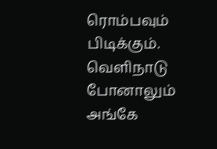ரொம்பவும் பிடிக்கும். வெளிநாடு போனாலும் அங்கே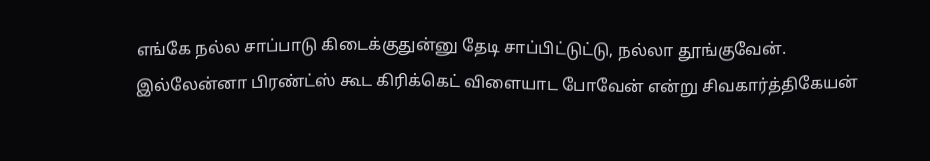எங்கே நல்ல சாப்பாடு கிடைக்குதுன்னு தேடி சாப்பிட்டுட்டு, நல்லா தூங்குவேன். இல்லேன்னா பிரண்ட்ஸ் கூட கிரிக்கெட் விளையாட போவேன் என்று சிவகார்த்திகேயன்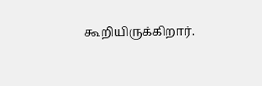கூறியிருக்கிறார்.